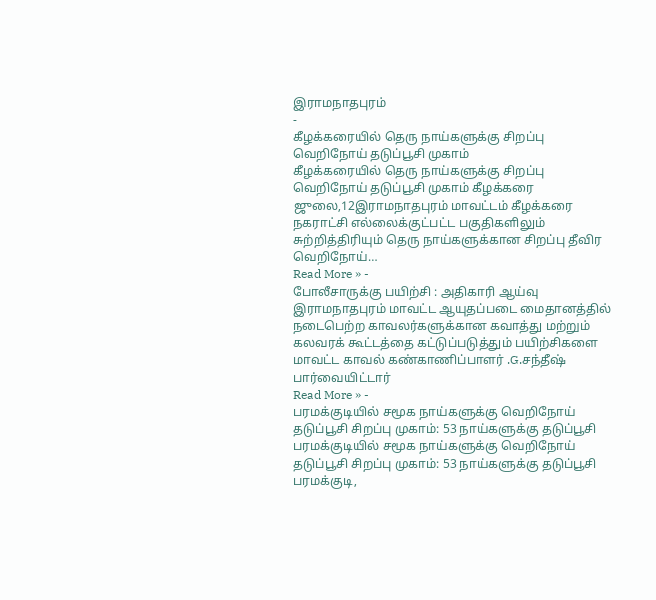இராமநாதபுரம்
-
கீழக்கரையில் தெரு நாய்களுக்கு சிறப்பு வெறிநோய் தடுப்பூசி முகாம்
கீழக்கரையில் தெரு நாய்களுக்கு சிறப்பு வெறிநோய் தடுப்பூசி முகாம் கீழக்கரை ஜுலை,12இராமநாதபுரம் மாவட்டம் கீழக்கரை நகராட்சி எல்லைக்குட்பட்ட பகுதிகளிலும் சுற்றித்திரியும் தெரு நாய்களுக்கான சிறப்பு தீவிர வெறிநோய்…
Read More » -
போலீசாருக்கு பயிற்சி : அதிகாரி ஆய்வு
இராமநாதபுரம் மாவட்ட ஆயுதப்படை மைதானத்தில் நடைபெற்ற காவலர்களுக்கான கவாத்து மற்றும் கலவரக் கூட்டத்தை கட்டுப்படுத்தும் பயிற்சிகளை மாவட்ட காவல் கண்காணிப்பாளர் .G.சந்தீஷ் பார்வையிட்டார்
Read More » -
பரமக்குடியில் சமூக நாய்களுக்கு வெறிநோய் தடுப்பூசி சிறப்பு முகாம்: 53 நாய்களுக்கு தடுப்பூசி
பரமக்குடியில் சமூக நாய்களுக்கு வெறிநோய் தடுப்பூசி சிறப்பு முகாம்: 53 நாய்களுக்கு தடுப்பூசி பரமக்குடி,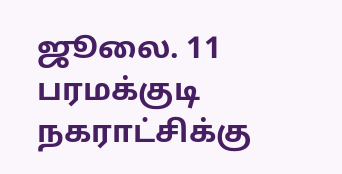ஜூலை. 11 பரமக்குடி நகராட்சிக்கு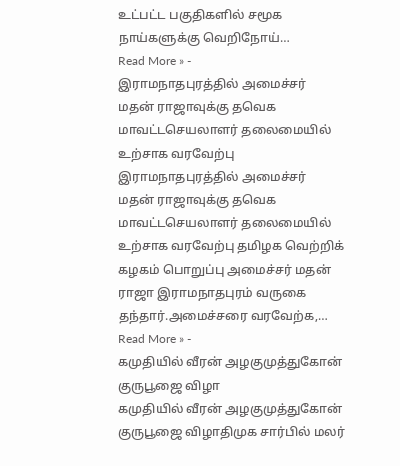உட்பட்ட பகுதிகளில் சமூக நாய்களுக்கு வெறிநோய்…
Read More » -
இராமநாதபுரத்தில் அமைச்சர் மதன் ராஜாவுக்கு தவெக மாவட்டசெயலாளர் தலைமையில் உற்சாக வரவேற்பு
இராமநாதபுரத்தில் அமைச்சர் மதன் ராஜாவுக்கு தவெக மாவட்டசெயலாளர் தலைமையில் உற்சாக வரவேற்பு தமிழக வெற்றிக் கழகம் பொறுப்பு அமைச்சர் மதன் ராஜா இராமநாதபுரம் வருகை தந்தார்.அமைச்சரை வரவேற்க,…
Read More » -
கமுதியில் வீரன் அழகுமுத்துகோன் குருபூஜை விழா
கமுதியில் வீரன் அழகுமுத்துகோன் குருபூஜை விழாதிமுக சார்பில் மலர்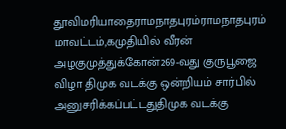தூவிமரியாதைராமநாதபுரம்ராமநாதபுரம் மாவட்டம்,கமுதியில் வீரன் அழகுமுத்துக்கோன்269-வது குருபூஜை விழா திமுக வடக்கு ஒன்றியம் சார்பில் அனுசரிக்கப்பட்டதுதிமுக வடக்கு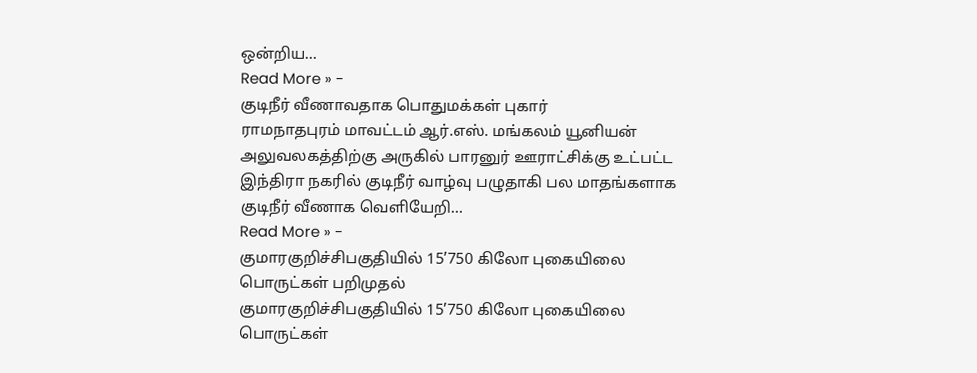ஒன்றிய…
Read More » -
குடிநீர் வீணாவதாக பொதுமக்கள் புகார்
ராமநாதபுரம் மாவட்டம் ஆர்.எஸ். மங்கலம் யூனியன் அலுவலகத்திற்கு அருகில் பாரனுர் ஊராட்சிக்கு உட்பட்ட இந்திரா நகரில் குடிநீர் வாழ்வு பழுதாகி பல மாதங்களாக குடிநீர் வீணாக வெளியேறி…
Read More » -
குமாரகுறிச்சிபகுதியில் 15’750 கிலோ புகையிலை பொருட்கள் பறிமுதல்
குமாரகுறிச்சிபகுதியில் 15’750 கிலோ புகையிலை பொருட்கள்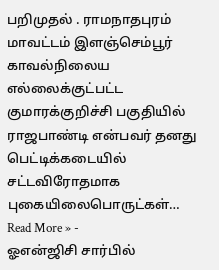பறிமுதல் . ராமநாதபுரம் மாவட்டம் இளஞ்செம்பூர் காவல்நிலைய எல்லைக்குட்பட்ட குமாரக்குறிச்சி பகுதியில் ராஜபாண்டி என்பவர் தனது பெட்டிக்கடையில் சட்டவிரோதமாக புகையிலைபொருட்கள்…
Read More » -
ஓஎன்ஜிசி சார்பில்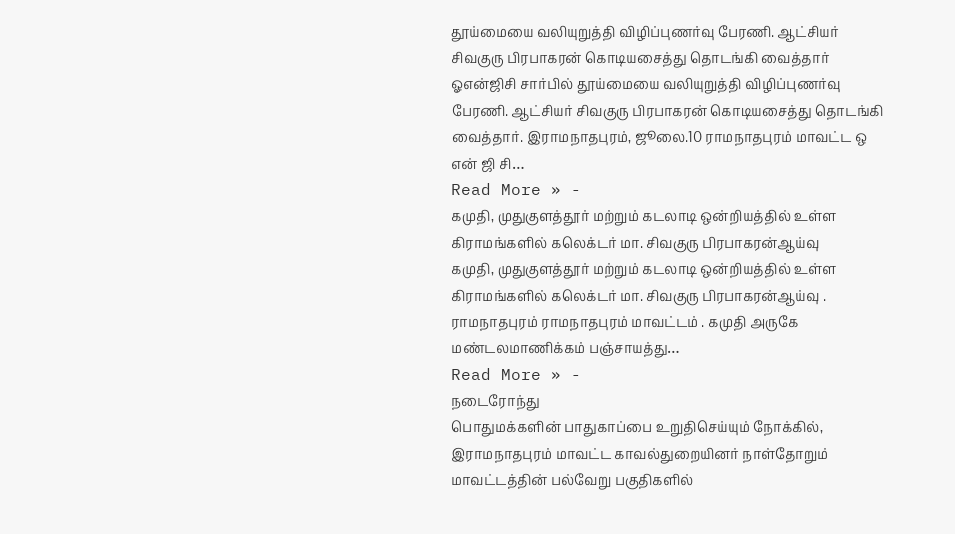தூய்மையை வலியுறுத்தி விழிப்புணர்வு பேரணி. ஆட்சியர் சிவகுரு பிரபாகரன் கொடியசைத்து தொடங்கி வைத்தார்
ஓஎன்ஜிசி சார்பில் தூய்மையை வலியுறுத்தி விழிப்புணர்வு பேரணி. ஆட்சியர் சிவகுரு பிரபாகரன் கொடியசைத்து தொடங்கி வைத்தார். இராமநாதபுரம், ஜூலை.10 ராமநாதபுரம் மாவட்ட ஒ என் ஜி சி…
Read More » -
கமுதி, முதுகுளத்தூர் மற்றும் கடலாடி ஒன்றியத்தில் உள்ள கிராமங்களில் கலெக்டர் மா. சிவகுரு பிரபாகரன்ஆய்வு
கமுதி, முதுகுளத்தூர் மற்றும் கடலாடி ஒன்றியத்தில் உள்ள கிராமங்களில் கலெக்டர் மா. சிவகுரு பிரபாகரன்ஆய்வு . ராமநாதபுரம் ராமநாதபுரம் மாவட்டம் . கமுதி அருகே மண்டலமாணிக்கம் பஞ்சாயத்து…
Read More » -
நடைரோந்து
பொதுமக்களின் பாதுகாப்பை உறுதிசெய்யும் நோக்கில், இராமநாதபுரம் மாவட்ட காவல்துறையினர் நாள்தோறும் மாவட்டத்தின் பல்வேறு பகுதிகளில்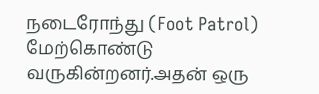நடைரோந்து (Foot Patrol) மேற்கொண்டு வருகின்றனர்.அதன் ஒரு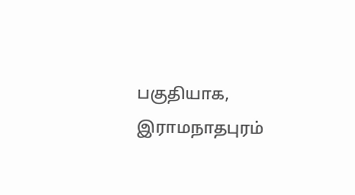பகுதியாக, இராமநாதபுரம்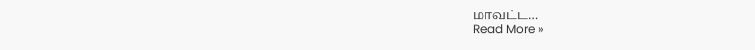மாவட்ட…
Read More »